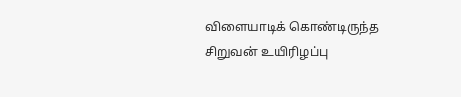விளையாடிக் கொண்டிருந்த சிறுவன் உயிரிழப்பு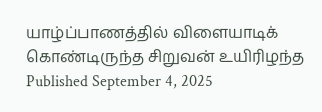யாழ்ப்பாணத்தில் விளையாடிக் கொண்டிருந்த சிறுவன் உயிரிழந்த
Published September 4, 2025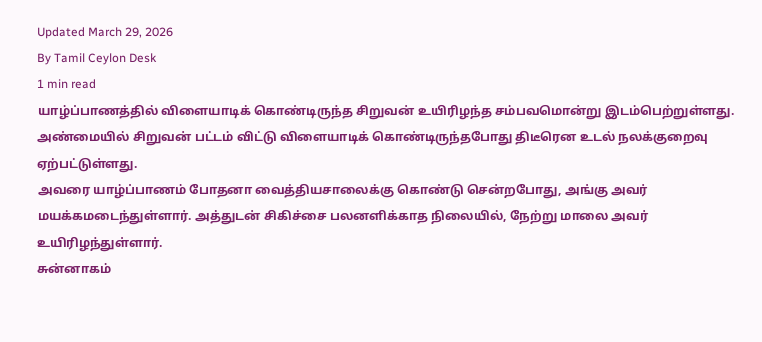Updated March 29, 2026
By Tamil Ceylon Desk
1 min read
யாழ்ப்பாணத்தில் விளையாடிக் கொண்டிருந்த சிறுவன் உயிரிழந்த சம்பவமொன்று இடம்பெற்றுள்ளது.
அண்மையில் சிறுவன் பட்டம் விட்டு விளையாடிக் கொண்டிருந்தபோது திடீரென உடல் நலக்குறைவு ஏற்பட்டுள்ளது.
அவரை யாழ்ப்பாணம் போதனா வைத்தியசாலைக்கு கொண்டு சென்றபோது, அங்கு அவர் மயக்கமடைந்துள்ளார். அத்துடன் சிகிச்சை பலனளிக்காத நிலையில், நேற்று மாலை அவர் உயிரிழந்துள்ளார்.
சுன்னாகம்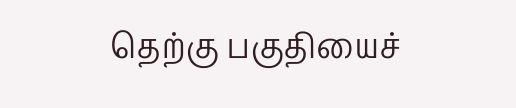தெற்கு பகுதியைச்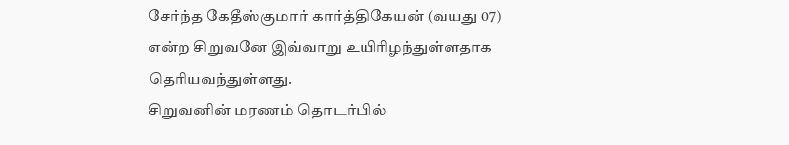சேர்ந்த கேதீஸ்குமார் கார்த்திகேயன் (வயது 07) என்ற சிறுவனே இவ்வாறு உயிரிழந்துள்ளதாக தெரியவந்துள்ளது.
சிறுவனின் மரணம் தொடர்பில்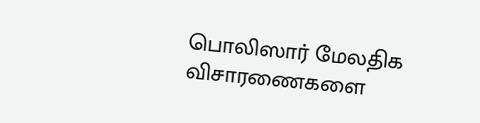பொலிஸார் மேலதிக விசாரணைகளை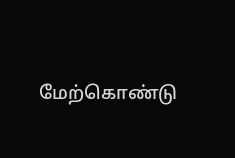மேற்கொண்டு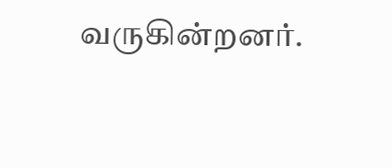வருகின்றனர்.